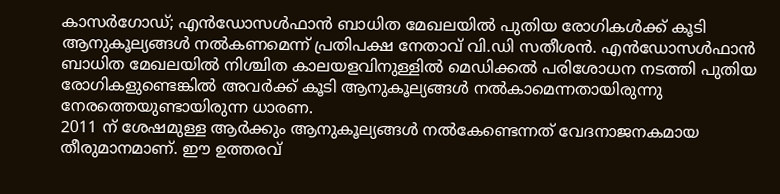കാസർഗോഡ്; എൻഡോസൾഫാൻ ബാധിത മേഖലയിൽ പുതിയ രോഗികൾക്ക് കൂടി ആനുകൂല്യങ്ങൾ നൽകണമെന്ന് പ്രതിപക്ഷ നേതാവ് വി.ഡി സതീശൻ. എൻഡോസൾഫാൻ ബാധിത മേഖലയിൽ നിശ്ചിത കാലയളവിനുള്ളിൽ മെഡിക്കൽ പരിശോധന നടത്തി പുതിയ രോഗികളുണ്ടെങ്കിൽ അവർക്ക് കൂടി ആനുകൂല്യങ്ങൾ നൽകാമെന്നതായിരുന്നു നേരത്തെയുണ്ടായിരുന്ന ധാരണ.
2011 ന് ശേഷമുള്ള ആർക്കും ആനുകൂല്യങ്ങൾ നൽകേണ്ടെന്നത് വേദനാജനകമായ തീരുമാനമാണ്. ഈ ഉത്തരവ്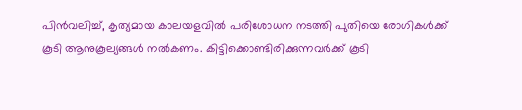പിൻവലിച്ച്, കൃത്യമായ കാലയളവിൽ പരിശോധന നടത്തി പുതിയെ രോഗികൾക്ക് കൂടി ആനുകൂല്യങ്ങൾ നൽകണം. കിട്ടിക്കൊണ്ടിരിക്കുന്നവർക്ക് കൂടി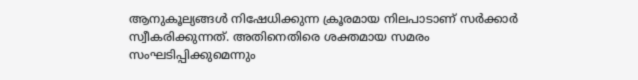ആനുകൂല്യങ്ങൾ നിഷേധിക്കുന്ന ക്രൂരമായ നിലപാടാണ് സർക്കാർ സ്വീകരിക്കുന്നത്. അതിനെതിരെ ശക്തമായ സമരം സംഘടിപ്പിക്കുമെന്നും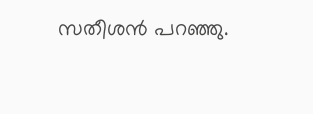സതീശൻ പറഞ്ഞു.